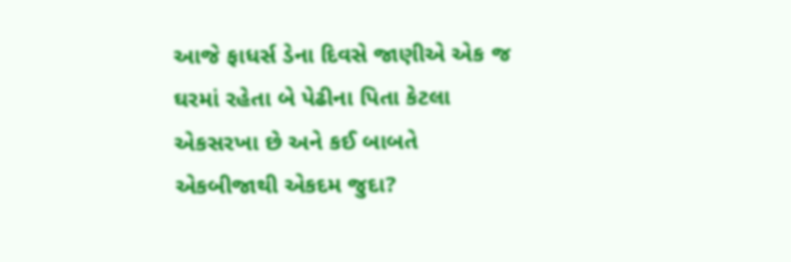આજે ફાધર્સ ડેના દિવસે જાણીએ એક જ ઘરમાં રહેતા બે પેઢીના પિતા કેટલા એકસરખા છે અને કઈ બાબતે એકબીજાથી એકદમ જુદા?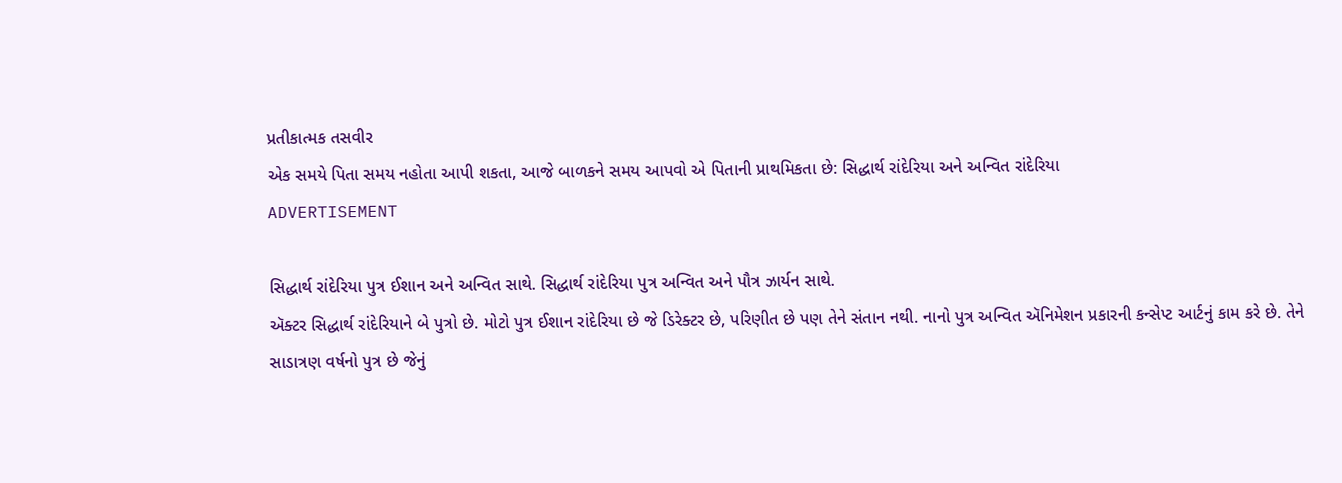પ્રતીકાત્મક તસવીર
એક સમયે પિતા સમય નહોતા આપી શકતા, આજે બાળકને સમય આપવો એ પિતાની પ્રાથમિકતા છે: સિદ્ધાર્થ રાંદેરિયા અને અન્વિત રાંદેરિયા
ADVERTISEMENT

સિદ્ધાર્થ રાંદેરિયા પુત્ર ઈશાન અને અન્વિત સાથે. સિદ્ધાર્થ રાંદેરિયા પુત્ર અન્વિત અને પૌત્ર ઝાર્યન સાથે.
ઍક્ટર સિદ્ધાર્થ રાંદેરિયાને બે પુત્રો છે. મોટો પુત્ર ઈશાન રાંદેરિયા છે જે ડિરેક્ટર છે, પરિણીત છે પણ તેને સંતાન નથી. નાનો પુત્ર અન્વિત ઍનિમેશન પ્રકારની કન્સેપ્ટ આર્ટનું કામ કરે છે. તેને સાડાત્રણ વર્ષનો પુત્ર છે જેનું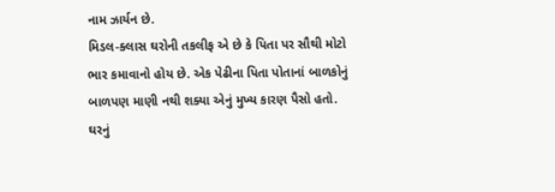નામ ઝાર્યન છે.
મિડલ-ક્લાસ ઘરોની તકલીફ એ છે કે પિતા પર સૌથી મોટો ભાર કમાવાનો હોય છે. એક પેઢીના પિતા પોતાનાં બાળકોનું બાળપણ માણી નથી શક્યા એનું મુખ્ય કારણ પૈસો હતો. ઘરનું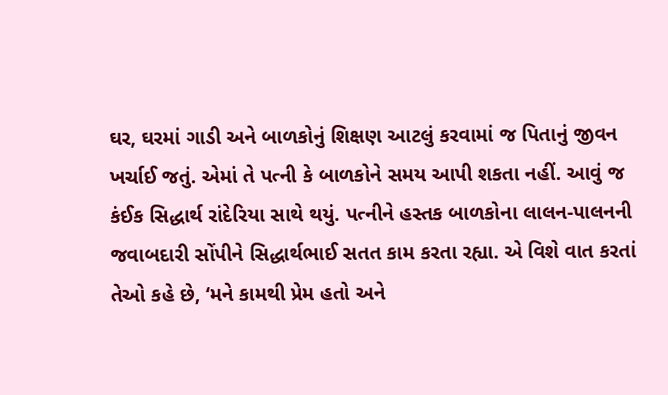ઘર, ઘરમાં ગાડી અને બાળકોનું શિક્ષણ આટલું કરવામાં જ પિતાનું જીવન ખર્ચાઈ જતું. એમાં તે પત્ની કે બાળકોને સમય આપી શકતા નહીં. આવું જ કંઈક સિદ્ધાર્થ રાંદેરિયા સાથે થયું. પત્નીને હસ્તક બાળકોના લાલન-પાલનની જવાબદારી સોંપીને સિદ્ધાર્થભાઈ સતત કામ કરતા રહ્યા. એ વિશે વાત કરતાં તેઓ કહે છે, ‘મને કામથી પ્રેમ હતો અને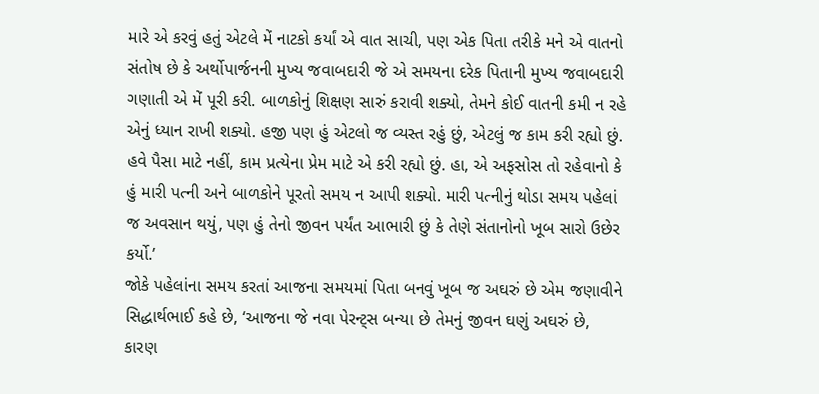મારે એ કરવું હતું એટલે મેં નાટકો કર્યાં એ વાત સાચી, પણ એક પિતા તરીકે મને એ વાતનો સંતોષ છે કે અર્થોપાર્જનની મુખ્ય જવાબદારી જે એ સમયના દરેક પિતાની મુખ્ય જવાબદારી ગણાતી એ મેં પૂરી કરી. બાળકોનું શિક્ષણ સારું કરાવી શક્યો, તેમને કોઈ વાતની કમી ન રહે એનું ધ્યાન રાખી શક્યો. હજી પણ હું એટલો જ વ્યસ્ત રહું છું, એટલું જ કામ કરી રહ્યો છું. હવે પૈસા માટે નહીં, કામ પ્રત્યેના પ્રેમ માટે એ કરી રહ્યો છું. હા, એ અફસોસ તો રહેવાનો કે હું મારી પત્ની અને બાળકોને પૂરતો સમય ન આપી શક્યો. મારી પત્નીનું થોડા સમય પહેલાં જ અવસાન થયું, પણ હું તેનો જીવન પર્યંત આભારી છું કે તેણે સંતાનોનો ખૂબ સારો ઉછેર કર્યો.’
જોકે પહેલાંના સમય કરતાં આજના સમયમાં પિતા બનવું ખૂબ જ અઘરું છે એમ જણાવીને સિદ્ધાર્થભાઈ કહે છે, ‘આજના જે નવા પેરન્ટ્સ બન્યા છે તેમનું જીવન ઘણું અઘરું છે, કારણ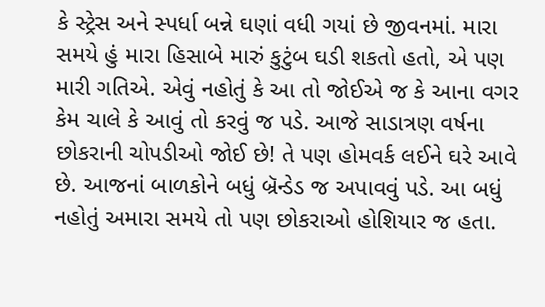કે સ્ટ્રેસ અને સ્પર્ધા બન્ને ઘણાં વધી ગયાં છે જીવનમાં. મારા સમયે હું મારા હિસાબે મારું કુટુંબ ઘડી શકતો હતો, એ પણ મારી ગતિએ. એવું નહોતું કે આ તો જોઈએ જ કે આના વગર કેમ ચાલે કે આવું તો કરવું જ પડે. આજે સાડાત્રણ વર્ષના છોકરાની ચોપડીઓ જોઈ છે! તે પણ હોમવર્ક લઈને ઘરે આવે છે. આજનાં બાળકોને બધું બ્રૅન્ડેડ જ અપાવવું પડે. આ બધું નહોતું અમારા સમયે તો પણ છોકરાઓ હોશિયાર જ હતા.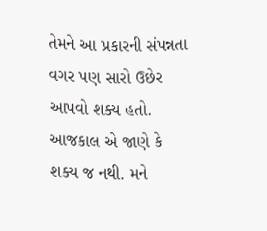તેમને આ પ્રકારની સંપન્નતા વગર પણ સારો ઉછેર આપવો શક્ય હતો. આજકાલ એ જાણે કે શક્ય જ નથી. મને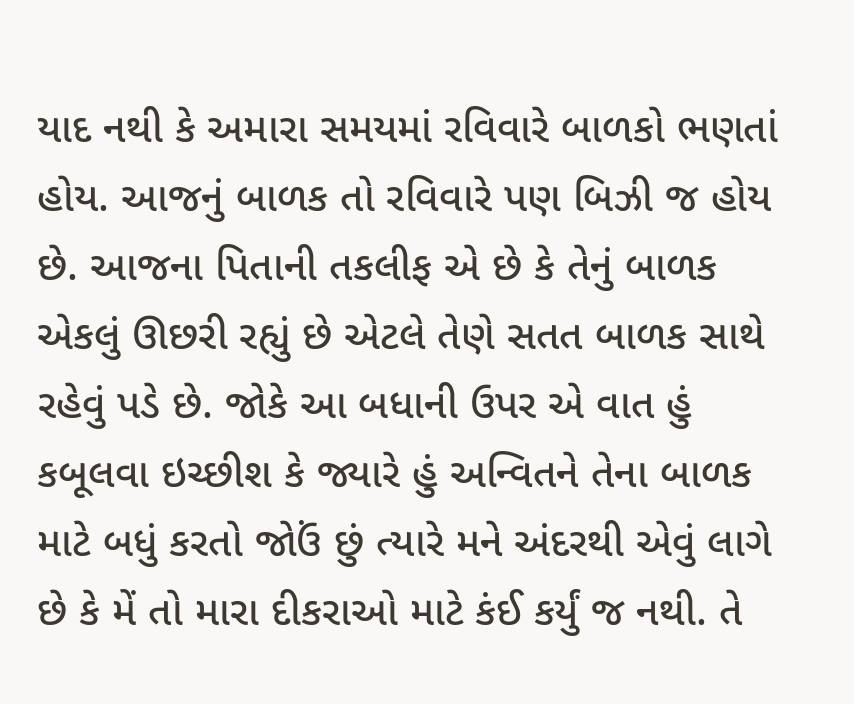યાદ નથી કે અમારા સમયમાં રવિવારે બાળકો ભણતાં હોય. આજનું બાળક તો રવિવારે પણ બિઝી જ હોય છે. આજના પિતાની તકલીફ એ છે કે તેનું બાળક એકલું ઊછરી રહ્યું છે એટલે તેણે સતત બાળક સાથે રહેવું પડે છે. જોકે આ બધાની ઉપર એ વાત હું કબૂલવા ઇચ્છીશ કે જ્યારે હું અન્વિતને તેના બાળક માટે બધું કરતો જોઉં છું ત્યારે મને અંદરથી એવું લાગે છે કે મેં તો મારા દીકરાઓ માટે કંઈ કર્યું જ નથી. તે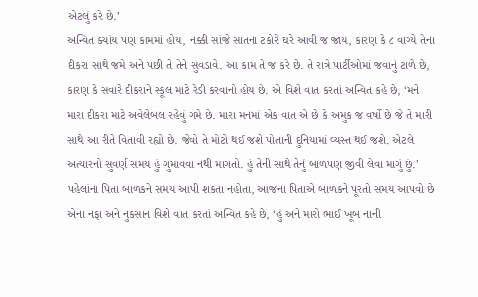એટલું કરે છે.’
અન્વિત ક્યાંય પણ કામમાં હોય, નક્કી સાંજે સાતના ટકોરે ઘરે આવી જ જાય, કારણ કે ૮ વાગ્યે તેના દીકરા સાથે જમે અને પછી તે તેને સુવડાવે. આ કામ તે જ કરે છે. તે રાત્રે પાર્ટીઓમાં જવાનું ટાળે છે, કારણ કે સવારે દીકરાને સ્કૂલ માટે રેડી કરવાનો હોય છે. એ વિશે વાત કરતાં અન્વિત કહે છે, ‘મને મારા દીકરા માટે અવેલેબલ રહેવું ગમે છે. મારા મનમાં એક વાત એ છે કે અમુક જ વર્ષો છે જે તે મારી સાથે આ રીતે વિતાવી રહ્યો છે. જેવો તે મોટો થઈ જશે પોતાની દુનિયામાં વ્યસ્ત થઈ જશે. એટલે અત્યારનો સુવર્ણ સમય હું ગુમાવવા નથી માગતો. હું તેની સાથે તેનું બાળપણ જીવી લેવા માગું છું.’
પહેલાંના પિતા બાળકને સમય આપી શકતા નહોતા, આજના પિતાએ બાળકને પૂરતો સમય આપવો છે એના નફા અને નુકસાન વિશે વાત કરતાં અન્વિત કહે છે, ‘હું અને મારો ભાઈ ખૂબ નાની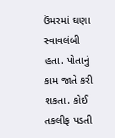ઉંમરમાં ઘણા સ્વાવલંબી હતા. પોતાનું કામ જાતે કરી શકતા. કોઈ તકલીફ પડતી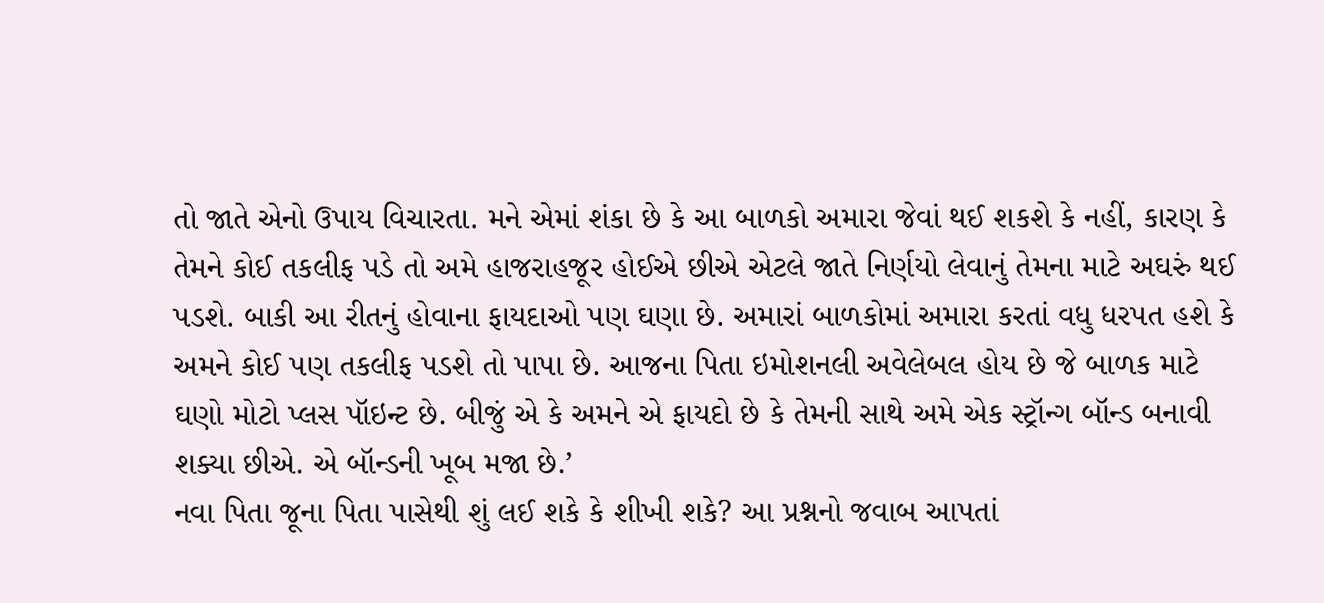તો જાતે એનો ઉપાય વિચારતા. મને એમાં શંકા છે કે આ બાળકો અમારા જેવાં થઈ શકશે કે નહીં, કારણ કે તેમને કોઈ તકલીફ પડે તો અમે હાજરાહજૂર હોઈએ છીએ એટલે જાતે નિર્ણયો લેવાનું તેમના માટે અઘરું થઈ પડશે. બાકી આ રીતનું હોવાના ફાયદાઓ પણ ઘણા છે. અમારાં બાળકોમાં અમારા કરતાં વધુ ધરપત હશે કે અમને કોઈ પણ તકલીફ પડશે તો પાપા છે. આજના પિતા ઇમોશનલી અવેલેબલ હોય છે જે બાળક માટે ઘણો મોટો પ્લસ પૉઇન્ટ છે. બીજું એ કે અમને એ ફાયદો છે કે તેમની સાથે અમે એક સ્ટ્રૉન્ગ બૉન્ડ બનાવી શક્યા છીએ. એ બૉન્ડની ખૂબ મજા છે.’
નવા પિતા જૂના પિતા પાસેથી શું લઈ શકે કે શીખી શકે? આ પ્રશ્નનો જવાબ આપતાં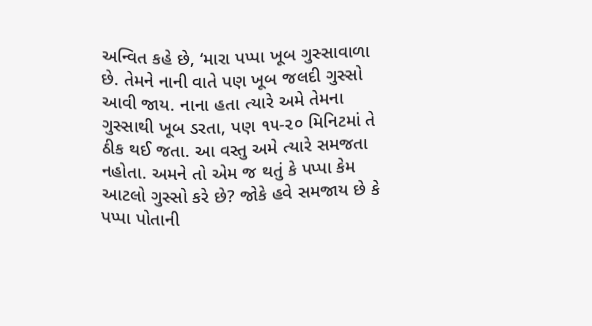અન્વિત કહે છે, ‘મારા પપ્પા ખૂબ ગુસ્સાવાળા છે. તેમને નાની વાતે પણ ખૂબ જલદી ગુસ્સો આવી જાય. નાના હતા ત્યારે અમે તેમના ગુસ્સાથી ખૂબ ડરતા, પણ ૧૫-૨૦ મિનિટમાં તે ઠીક થઈ જતા. આ વસ્તુ અમે ત્યારે સમજતા નહોતા. અમને તો એમ જ થતું કે પપ્પા કેમ આટલો ગુસ્સો કરે છે? જોકે હવે સમજાય છે કે પપ્પા પોતાની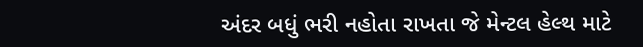અંદર બધું ભરી નહોતા રાખતા જે મેન્ટલ હેલ્થ માટે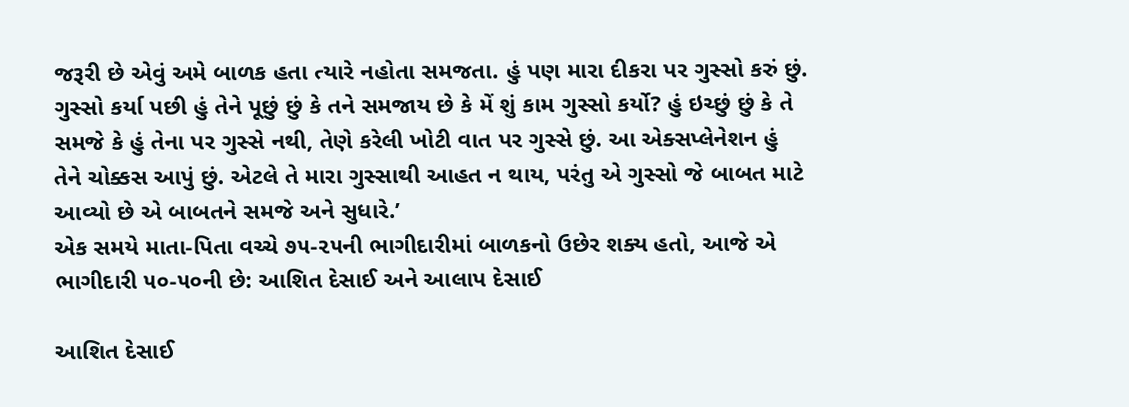જરૂરી છે એવું અમે બાળક હતા ત્યારે નહોતા સમજતા. હું પણ મારા દીકરા પર ગુસ્સો કરું છું. ગુસ્સો કર્યા પછી હું તેને પૂછું છું કે તને સમજાય છે કે મેં શું કામ ગુસ્સો કર્યો? હું ઇચ્છું છું કે તે સમજે કે હું તેના પર ગુસ્સે નથી, તેણે કરેલી ખોટી વાત પર ગુસ્સે છું. આ એક્સપ્લેનેશન હું તેને ચોક્કસ આપું છું. એટલે તે મારા ગુસ્સાથી આહત ન થાય, પરંતુ એ ગુસ્સો જે બાબત માટે આવ્યો છે એ બાબતને સમજે અને સુધારે.’
એક સમયે માતા-પિતા વચ્ચે ૭૫-૨૫ની ભાગીદારીમાં બાળકનો ઉછેર શક્ય હતો, આજે એ ભાગીદારી ૫૦-૫૦ની છે: આશિત દેસાઈ અને આલાપ દેસાઈ

આશિત દેસાઈ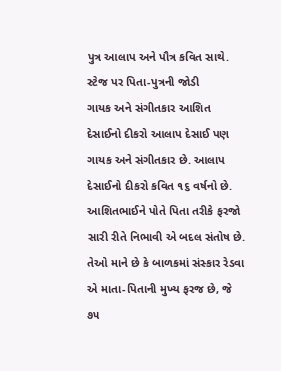પુત્ર આલાપ અને પૌત્ર કવિત સાથે. સ્ટેજ પર પિતા-પુત્રની જોડી
ગાયક અને સંગીતકાર આશિત દેસાઈનો દીકરો આલાપ દેસાઈ પણ ગાયક અને સંગીતકાર છે. આલાપ દેસાઈનો દીકરો કવિત ૧૬ વર્ષનો છે. આશિતભાઈને પોતે પિતા તરીકે ફરજો સારી રીતે નિભાવી એ બદલ સંતોષ છે. તેઓ માને છે કે બાળકમાં સંસ્કાર રેડવા એ માતા-પિતાની મુખ્ય ફરજ છે, જે ૭૫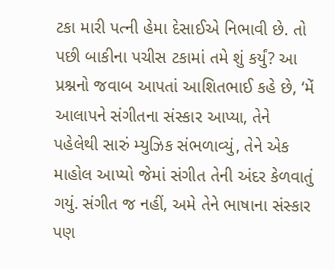ટકા મારી પત્ની હેમા દેસાઈએ નિભાવી છે. તો પછી બાકીના પચીસ ટકામાં તમે શું કર્યું? આ પ્રશ્નનો જવાબ આપતાં આશિતભાઈ કહે છે, ‘મેં આલાપને સંગીતના સંસ્કાર આપ્યા, તેને પહેલેથી સારું મ્યુઝિક સંભળાવ્યું, તેને એક માહોલ આપ્યો જેમાં સંગીત તેની અંદર કેળવાતું ગયું. સંગીત જ નહીં, અમે તેને ભાષાના સંસ્કાર પણ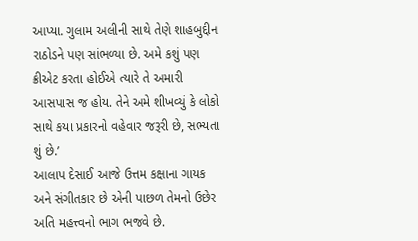આપ્યા. ગુલામ અલીની સાથે તેણે શાહબુદ્દીન રાઠોડને પણ સાંભળ્યા છે. અમે કશું પણ ક્રીએટ કરતા હોઈએ ત્યારે તે અમારી આસપાસ જ હોય. તેને અમે શીખવ્યું કે લોકો સાથે કયા પ્રકારનો વહેવાર જરૂરી છે, સભ્યતા શું છે.’
આલાપ દેસાઈ આજે ઉત્તમ કક્ષાના ગાયક અને સંગીતકાર છે એની પાછળ તેમનો ઉછેર અતિ મહત્ત્વનો ભાગ ભજવે છે.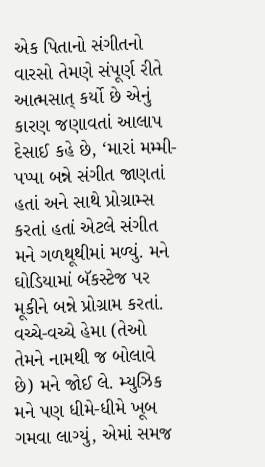એક પિતાનો સંગીતનો વારસો તેમણે સંપૂર્ણ રીતે આત્મસાત્ કર્યો છે એનું કારણ જણાવતાં આલાપ દેસાઈ કહે છે, ‘મારાં મમ્મી-પપ્પા બન્ને સંગીત જાણતાં હતાં અને સાથે પ્રોગ્રામ્સ કરતાં હતાં એટલે સંગીત મને ગળથૂથીમાં મળ્યું. મને ઘોડિયામાં બૅકસ્ટેજ પર મૂકીને બન્ને પ્રોગ્રામ કરતાં. વચ્ચે-વચ્ચે હેમા (તેઓ તેમને નામથી જ બોલાવે છે) મને જોઈ લે. મ્યુઝિક મને પણ ધીમે-ધીમે ખૂબ ગમવા લાગ્યું, એમાં સમજ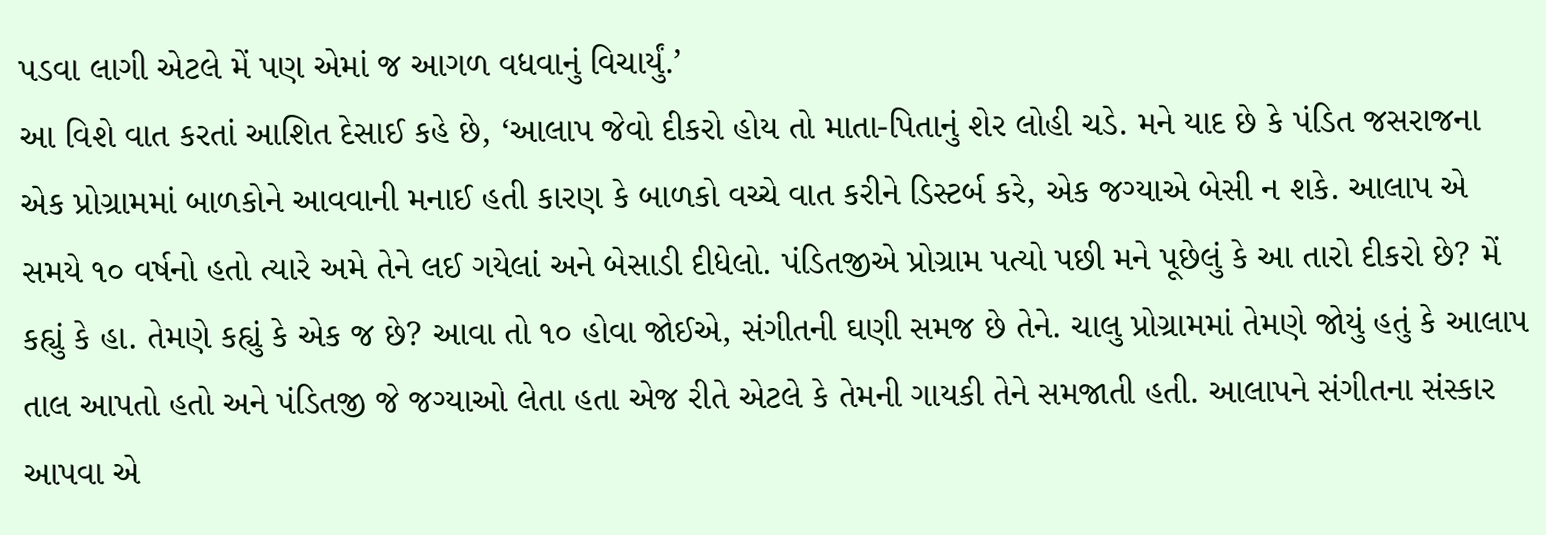પડવા લાગી એટલે મેં પણ એમાં જ આગળ વધવાનું વિચાર્યું.’
આ વિશે વાત કરતાં આશિત દેસાઈ કહે છે, ‘આલાપ જેવો દીકરો હોય તો માતા-પિતાનું શેર લોહી ચડે. મને યાદ છે કે પંડિત જસરાજના એક પ્રોગ્રામમાં બાળકોને આવવાની મનાઈ હતી કારણ કે બાળકો વચ્ચે વાત કરીને ડિસ્ટર્બ કરે, એક જગ્યાએ બેસી ન શકે. આલાપ એ સમયે ૧૦ વર્ષનો હતો ત્યારે અમે તેને લઈ ગયેલાં અને બેસાડી દીધેલો. પંડિતજીએ પ્રોગ્રામ પત્યો પછી મને પૂછેલું કે આ તારો દીકરો છે? મેં કહ્યું કે હા. તેમણે કહ્યું કે એક જ છે? આવા તો ૧૦ હોવા જોઈએ, સંગીતની ઘણી સમજ છે તેને. ચાલુ પ્રોગ્રામમાં તેમણે જોયું હતું કે આલાપ તાલ આપતો હતો અને પંડિતજી જે જગ્યાઓ લેતા હતા એજ રીતે એટલે કે તેમની ગાયકી તેને સમજાતી હતી. આલાપને સંગીતના સંસ્કાર આપવા એ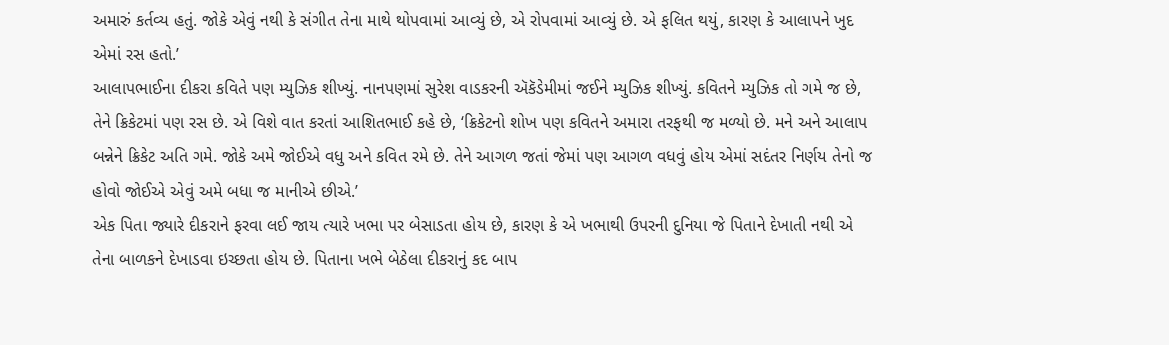અમારું કર્તવ્ય હતું. જોકે એવું નથી કે સંગીત તેના માથે થોપવામાં આવ્યું છે, એ રોપવામાં આવ્યું છે. એ ફલિત થયું, કારણ કે આલાપને ખુદ એમાં રસ હતો.’
આલાપભાઈના દીકરા કવિતે પણ મ્યુઝિક શીખ્યું. નાનપણમાં સુરેશ વાડકરની ઍકૅડેમીમાં જઈને મ્યુઝિક શીખ્યું. કવિતને મ્યુઝિક તો ગમે જ છે, તેને ક્રિકેટમાં પણ રસ છે. એ વિશે વાત કરતાં આશિતભાઈ કહે છે, ‘ક્રિકેટનો શોખ પણ કવિતને અમારા તરફથી જ મળ્યો છે. મને અને આલાપ બન્નેને ક્રિકેટ અતિ ગમે. જોકે અમે જોઈએ વધુ અને કવિત રમે છે. તેને આગળ જતાં જેમાં પણ આગળ વધવું હોય એમાં સદંતર નિર્ણય તેનો જ હોવો જોઈએ એવું અમે બધા જ માનીએ છીએ.’
એક પિતા જ્યારે દીકરાને ફરવા લઈ જાય ત્યારે ખભા પર બેસાડતા હોય છે, કારણ કે એ ખભાથી ઉપરની દુનિયા જે પિતાને દેખાતી નથી એ તેના બાળકને દેખાડવા ઇચ્છતા હોય છે. પિતાના ખભે બેઠેલા દીકરાનું કદ બાપ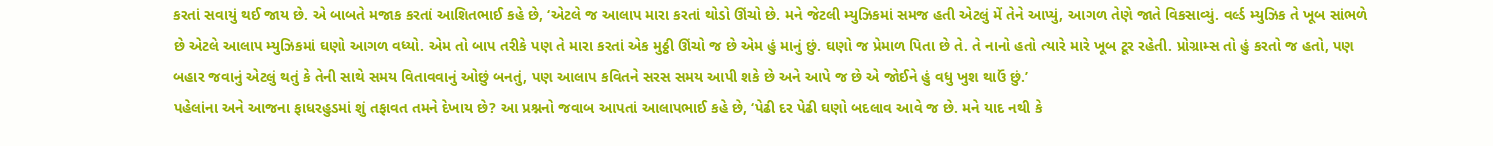કરતાં સવાયું થઈ જાય છે. એ બાબતે મજાક કરતાં આશિતભાઈ કહે છે, ‘એટલે જ આલાપ મારા કરતાં થોડો ઊંચો છે. મને જેટલી મ્યુઝિકમાં સમજ હતી એટલું મેં તેને આપ્યું, આગળ તેણે જાતે વિકસાવ્યું. વર્લ્ડ મ્યુઝિક તે ખૂબ સાંભળે છે એટલે આલાપ મ્યુઝિકમાં ઘણો આગળ વધ્યો. એમ તો બાપ તરીકે પણ તે મારા કરતાં એક મુઠ્ઠી ઊંચો જ છે એમ હું માનું છું. ઘણો જ પ્રેમાળ પિતા છે તે. તે નાનો હતો ત્યારે મારે ખૂબ ટૂર રહેતી. પ્રોગ્રામ્સ તો હું કરતો જ હતો, પણ બહાર જવાનું એટલું થતું કે તેની સાથે સમય વિતાવવાનું ઓછું બનતું, પણ આલાપ કવિતને સરસ સમય આપી શકે છે અને આપે જ છે એ જોઈને હું વધુ ખુશ થાઉં છું.’
પહેલાંના અને આજના ફાધરહુડમાં શું તફાવત તમને દેખાય છે? આ પ્રશ્નનો જવાબ આપતાં આલાપભાઈ કહે છે, ‘પેઢી દર પેઢી ઘણો બદલાવ આવે જ છે. મને યાદ નથી કે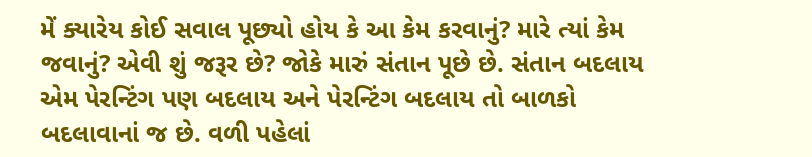મેં ક્યારેય કોઈ સવાલ પૂછ્યો હોય કે આ કેમ કરવાનું? મારે ત્યાં કેમ જવાનું? એવી શું જરૂર છે? જોકે મારું સંતાન પૂછે છે. સંતાન બદલાય એમ પેરન્ટિંગ પણ બદલાય અને પેરન્ટિંગ બદલાય તો બાળકો બદલાવાનાં જ છે. વળી પહેલાં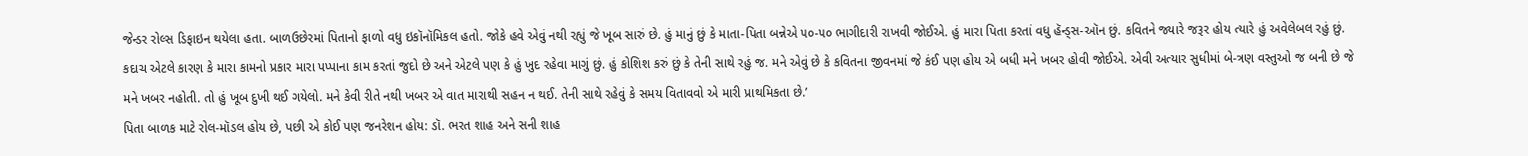જેન્ડર રોલ્સ ડિફાઇન થયેલા હતા. બાળઉછેરમાં પિતાનો ફાળો વધુ ઇકૉનૉમિકલ હતો. જોકે હવે એવું નથી રહ્યું જે ખૂબ સારું છે. હું માનું છું કે માતા-પિતા બન્નેએ ૫૦-૫૦ ભાગીદારી રાખવી જોઈએ. હું મારા પિતા કરતાં વધુ હૅન્ડ્સ-ઑન છું. કવિતને જ્યારે જરૂર હોય ત્યારે હું અવેલેબલ રહું છું. કદાચ એટલે કારણ કે મારા કામનો પ્રકાર મારા પપ્પાના કામ કરતાં જુદો છે અને એટલે પણ કે હું ખુદ રહેવા માગું છું. હું કોશિશ કરું છું કે તેની સાથે રહું જ. મને એવું છે કે કવિતના જીવનમાં જે કંઈ પણ હોય એ બધી મને ખબર હોવી જોઈએ. એવી અત્યાર સુધીમાં બે-ત્રણ વસ્તુઓ જ બની છે જે મને ખબર નહોતી. તો હું ખૂબ દુખી થઈ ગયેલો. મને કેવી રીતે નથી ખબર એ વાત મારાથી સહન ન થઈ. તેની સાથે રહેવું કે સમય વિતાવવો એ મારી પ્રાથમિકતા છે.’
પિતા બાળક માટે રોલ-મૉડલ હોય છે, પછી એ કોઈ પણ જનરેશન હોય: ડૉ. ભરત શાહ અને સની શાહ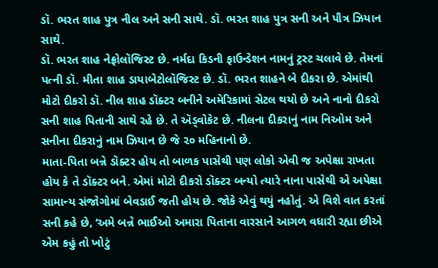ડૉ. ભરત શાહ પુત્ર નીલ અને સની સાથે. ડૉ. ભરત શાહ પુત્ર સની અને પૌત્ર ઝિયાન સાથે.
ડૉ. ભરત શાહ નેફ્રોલૉજિસ્ટ છે. નર્મદા કિડની ફાઉન્ડેશન નામનું ટ્રસ્ટ ચલાવે છે. તેમનાં પત્ની ડૉ. મીતા શાહ ડાયાબેટોલૉજિસ્ટ છે. ડૉ. ભરત શાહને બે દીકરા છે. એમાંથી મોટો દીકરો ડૉ. નીલ શાહ ડૉક્ટર બનીને અમેરિકામાં સેટલ થયો છે અને નાનો દીકરો સની શાહ પિતાની સાથે રહે છે. તે ઍડ્વોકેટ છે. નીલના દીકરાનું નામ નિઓમ અને સનીના દીકરાનું નામ ઝિયાન છે જે ૨૦ મહિનાનો છે.
માતા-પિતા બન્ને ડૉક્ટર હોય તો બાળક પાસેથી પણ લોકો એવી જ અપેક્ષા રાખતા હોય કે તે ડૉક્ટર બને. એમાં મોટો દીકરો ડૉક્ટર બન્યો ત્યારે નાના પાસેથી એ અપેક્ષા સામાન્ય સંજોગોમાં બેવડાઈ જતી હોય છે. જોકે એવું થયું નહોતું. એ વિશે વાત કરતાં સની કહે છે, ‘અમે બન્ને ભાઈઓ અમારા પિતાના વારસાને આગળ વધારી રહ્યા છીએ એમ કહું તો ખોટું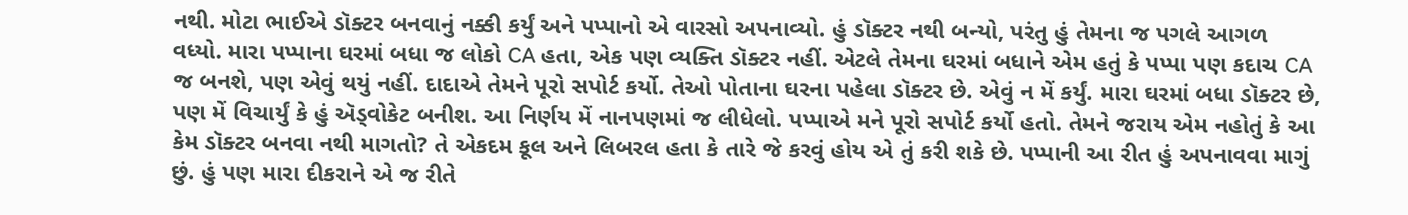નથી. મોટા ભાઈએ ડૉક્ટર બનવાનું નક્કી કર્યું અને પપ્પાનો એ વારસો અપનાવ્યો. હું ડૉક્ટર નથી બન્યો, પરંતુ હું તેમના જ પગલે આગળ વધ્યો. મારા પપ્પાના ઘરમાં બધા જ લોકો CA હતા, એક પણ વ્યક્તિ ડૉક્ટર નહીં. એટલે તેમના ઘરમાં બધાને એમ હતું કે પપ્પા પણ કદાચ CA જ બનશે, પણ એવું થયું નહીં. દાદાએ તેમને પૂરો સપોર્ટ કર્યો. તેઓ પોતાના ઘરના પહેલા ડૉક્ટર છે. એવું ન મેં કર્યું. મારા ઘરમાં બધા ડૉક્ટર છે, પણ મેં વિચાર્યું કે હું ઍડ્વોકેટ બનીશ. આ નિર્ણય મેં નાનપણમાં જ લીધેલો. પપ્પાએ મને પૂરો સપોર્ટ કર્યો હતો. તેમને જરાય એમ નહોતું કે આ કેમ ડૉક્ટર બનવા નથી માગતો? તે એકદમ કૂલ અને લિબરલ હતા કે તારે જે કરવું હોય એ તું કરી શકે છે. પપ્પાની આ રીત હું અપનાવવા માગું છું. હું પણ મારા દીકરાને એ જ રીતે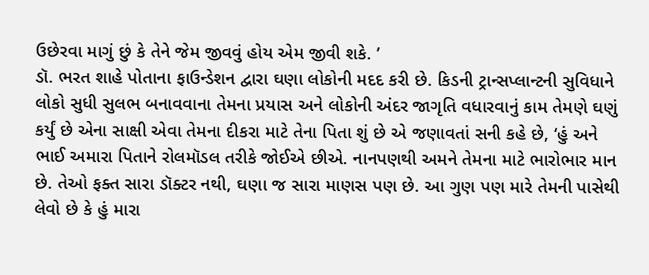ઉછેરવા માગું છું કે તેને જેમ જીવવું હોય એમ જીવી શકે. ’
ડૉ. ભરત શાહે પોતાના ફાઉન્ડેશન દ્વારા ઘણા લોકોની મદદ કરી છે. કિડની ટ્રાન્સપ્લાન્ટની સુવિધાને લોકો સુધી સુલભ બનાવવાના તેમના પ્રયાસ અને લોકોની અંદર જાગૃતિ વધારવાનું કામ તેમણે ઘણું કર્યું છે એના સાક્ષી એવા તેમના દીકરા માટે તેના પિતા શું છે એ જણાવતાં સની કહે છે, ‘હું અને ભાઈ અમારા પિતાને રોલમૉડલ તરીકે જોઈએ છીએ. નાનપણથી અમને તેમના માટે ભારોભાર માન છે. તેઓ ફક્ત સારા ડૉક્ટર નથી, ઘણા જ સારા માણસ પણ છે. આ ગુણ પણ મારે તેમની પાસેથી લેવો છે કે હું મારા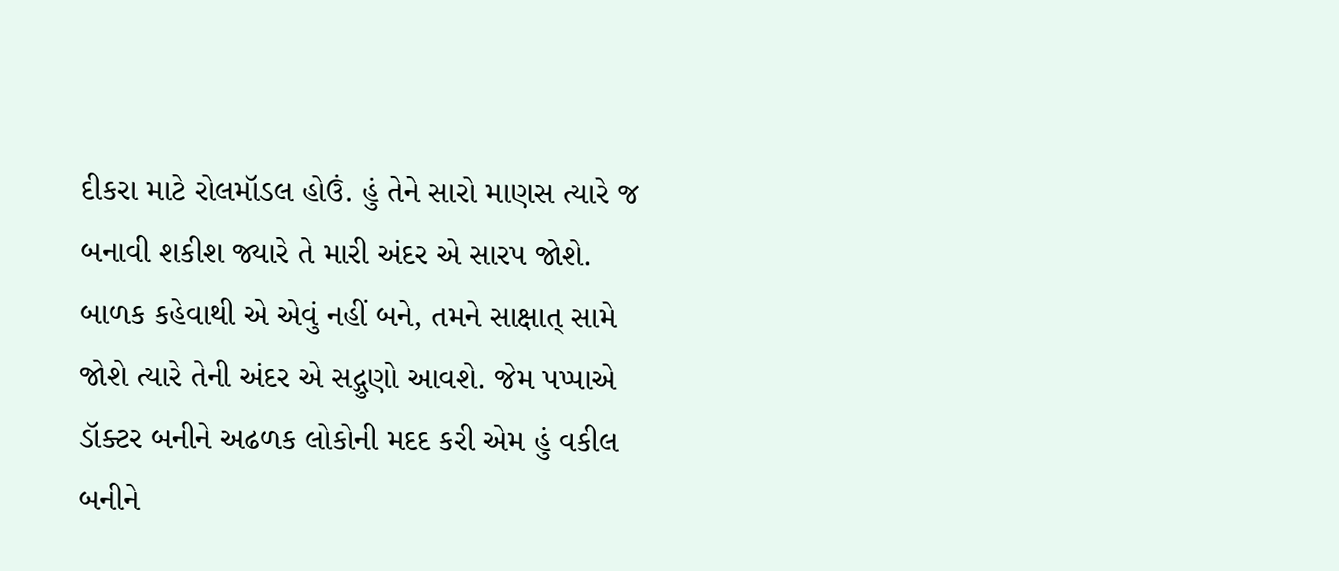દીકરા માટે રોલમૉડલ હોઉં. હું તેને સારો માણસ ત્યારે જ બનાવી શકીશ જ્યારે તે મારી અંદર એ સારપ જોશે. બાળક કહેવાથી એ એવું નહીં બને, તમને સાક્ષાત્ સામે જોશે ત્યારે તેની અંદર એ સદ્ગુણો આવશે. જેમ પપ્પાએ ડૉક્ટર બનીને અઢળક લોકોની મદદ કરી એમ હું વકીલ બનીને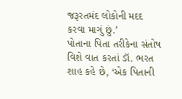જરૂરતમંદ લોકોની મદદ કરવા માગું છું.’
પોતાના પિતા તરીકેના સંતોષ વિશે વાત કરતાં ડૉ. ભરત શાહ કહે છે, ‘એક પિતાની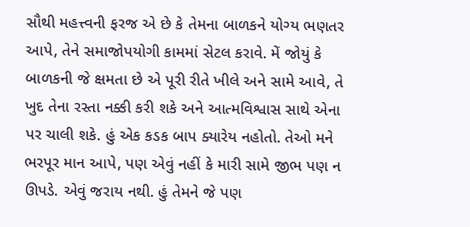સૌથી મહત્ત્વની ફરજ એ છે કે તેમના બાળકને યોગ્ય ભણતર આપે, તેને સમાજોપયોગી કામમાં સેટલ કરાવે. મેં જોયું કે બાળકની જે ક્ષમતા છે એ પૂરી રીતે ખીલે અને સામે આવે, તે ખુદ તેના રસ્તા નક્કી કરી શકે અને આત્મવિશ્વાસ સાથે એના પર ચાલી શકે. હું એક કડક બાપ ક્યારેય નહોતો. તેઓ મને ભરપૂર માન આપે, પણ એવું નહીં કે મારી સામે જીભ પણ ન ઊપડે. એવું જરાય નથી. હું તેમને જે પણ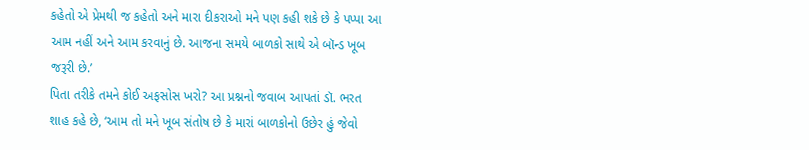કહેતો એ પ્રેમથી જ કહેતો અને મારા દીકરાઓ મને પણ કહી શકે છે કે પપ્પા આ આમ નહીં અને આમ કરવાનું છે. આજના સમયે બાળકો સાથે એ બૉન્ડ ખૂબ જરૂરી છે.’
પિતા તરીકે તમને કોઈ અફસોસ ખરો? આ પ્રશ્નનો જવાબ આપતાં ડૉ. ભરત શાહ કહે છે, ‘આમ તો મને ખૂબ સંતોષ છે કે મારાં બાળકોનો ઉછેર હું જેવો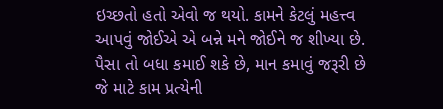ઇચ્છતો હતો એવો જ થયો. કામને કેટલું મહત્ત્વ આપવું જોઈએ એ બન્ને મને જોઈને જ શીખ્યા છે. પૈસા તો બધા કમાઈ શકે છે, માન કમાવું જરૂરી છે જે માટે કામ પ્રત્યેની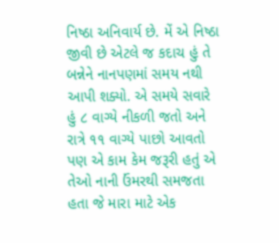નિષ્ઠા અનિવાર્ય છે. મેં એ નિષ્ઠા જીવી છે એટલે જ કદાચ હું તે બન્નેને નાનપણમાં સમય નથી આપી શક્યો. એ સમયે સવારે હું ૮ વાગ્યે નીકળી જતો અને રાત્રે ૧૧ વાગ્યે પાછો આવતો પણ એ કામ કેમ જરૂરી હતું એ તેઓ નાની ઉંમરથી સમજતા હતા જે મારા માટે એક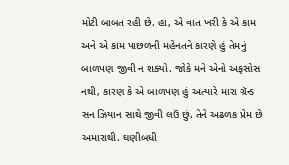મોટી બાબત રહી છે. હા, એ વાત ખરી કે એ કામ અને એ કામ પાછળની મહેનતને કારણે હું તેમનું બાળપણ જીવી ન શક્યો. જોકે મને એનો અફસોસ નથી, કારણ કે એ બાળપણ હું અત્યારે મારા ગ્રૅન્ડ સન ઝિયાન સાથે જીવી લઉં છું. તેને અઢળક પ્રેમ છે અમારાથી. ઘણીબધી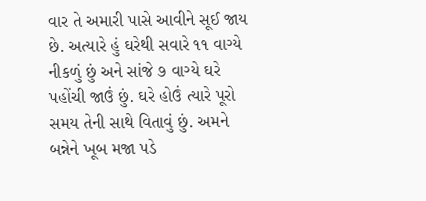વાર તે અમારી પાસે આવીને સૂઈ જાય છે. અત્યારે હું ઘરેથી સવારે ૧૧ વાગ્યે નીકળું છું અને સાંજે ૭ વાગ્યે ઘરે પહોંચી જાઉં છું. ઘરે હોઉં ત્યારે પૂરો સમય તેની સાથે વિતાવું છું. અમને બન્નેને ખૂબ મજા પડે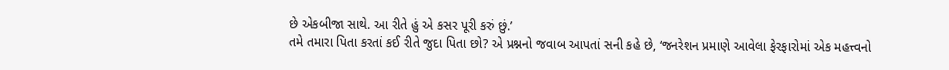છે એકબીજા સાથે. આ રીતે હું એ કસર પૂરી કરું છું.’
તમે તમારા પિતા કરતાં કઈ રીતે જુદા પિતા છો? એ પ્રશ્નનો જવાબ આપતાં સની કહે છે, ‘જનરેશન પ્રમાણે આવેલા ફેરફારોમાં એક મહત્ત્વનો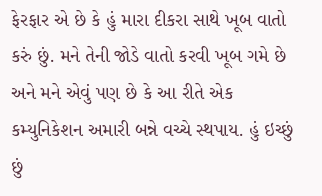ફેરફાર એ છે કે હું મારા દીકરા સાથે ખૂબ વાતો કરું છું. મને તેની જોડે વાતો કરવી ખૂબ ગમે છે અને મને એવું પણ છે કે આ રીતે એક કમ્યુનિકેશન અમારી બન્ને વચ્ચે સ્થપાય. હું ઇચ્છું છું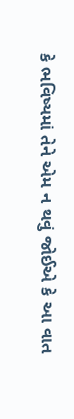કે ભવિષ્યમાં તેને એમ ન થવું જોઈએ કે આ વાત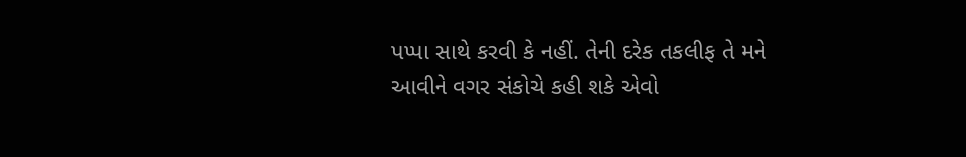પપ્પા સાથે કરવી કે નહીં. તેની દરેક તકલીફ તે મને આવીને વગર સંકોચે કહી શકે એવો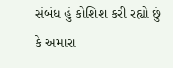સંબંધ હું કોશિશ કરી રહ્યો છું કે અમારા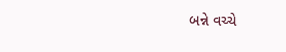બન્ને વચ્ચે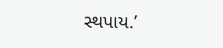સ્થપાય.’